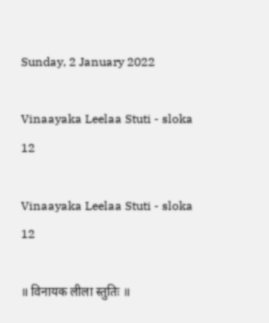Sunday, 2 January 2022

Vinaayaka Leelaa Stuti - sloka 12

Vinaayaka Leelaa Stuti - sloka 12

॥ विनायक लीला स्तुतिः ॥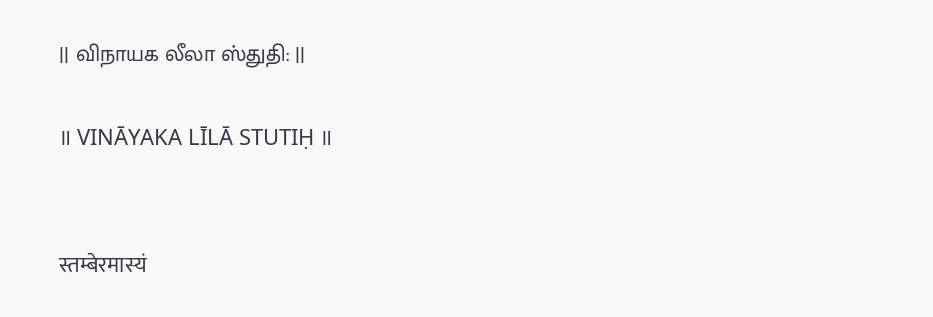|| விநாயக லீலா ஸ்துதி: ||

॥ VINĀYAKA LĪLĀ STUTIḤ ॥


स्तम्बेरमास्यं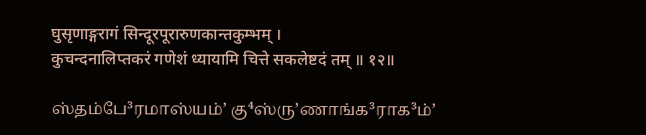घुसृणाङ्गरागं सिन्दूरपूरारुणकान्तकुम्भम् ।
कुचन्दनालिप्तकरं गणेशं ध्यायामि चित्ते सकलेष्टदं तम् ॥ १२॥

ஸ்தம்பே³ரமாஸ்யம்ʼ கு⁴ஸ்ருʼணாங்க³ராக³ம்ʼ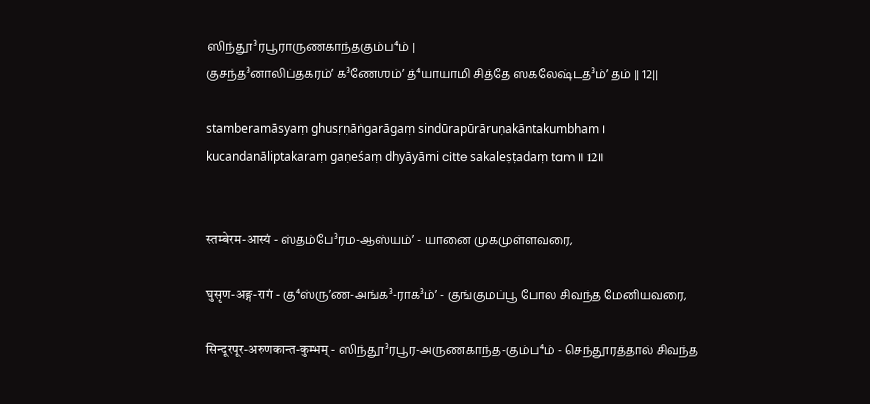ஸிந்தூ³ரபூராருணகாந்தகும்ப⁴ம் |
குசந்த³னாலிப்தகரம்ʼ க³ணேஶம்ʼ த்⁴யாயாமி சித்தே ஸகலேஷ்டத³ம்ʼ தம் || 12||

stamberamāsyaṃ ghusṛṇāṅgarāgaṃ sindūrapūrāruṇakāntakumbham ।
kucandanāliptakaraṃ gaṇeśaṃ dhyāyāmi citte sakaleṣṭadaṃ tam ॥ 12॥


स्तम्बेरम-आस्यं - ஸ்தம்பே³ரம-ஆஸ்யம்ʼ - யானை முகமுள்ளவரை,

घुसृण-अङ्ग-रागं - கு⁴ஸ்ருʼண-அங்க³-ராக³ம்ʼ - குங்குமப்பூ போல சிவந்த மேனியவரை,

सिन्दूरपूर-अरुणकान्त-कुम्भम् - ஸிந்தூ³ரபூர-அருணகாந்த-கும்ப⁴ம் - செந்தூரத்தால் சிவந்த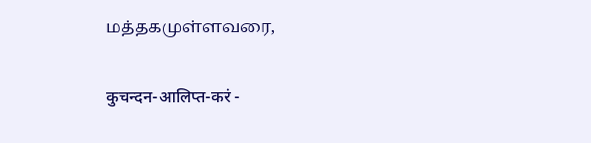மத்தகமுள்ளவரை,

कुचन्दन-आलिप्त-करं -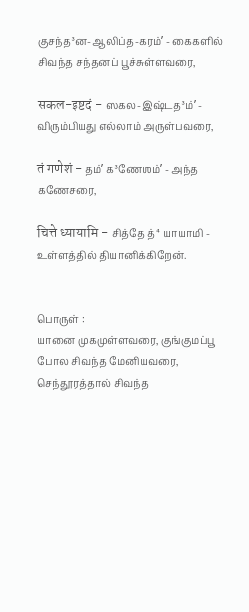குசந்த³ன-ஆலிப்த-கரம்ʼ - கைகளில் சிவந்த சந்தனப் பூச்சுள்ளவரை,

सकल-इष्टदं - ஸகல-இஷ்டத³ம்ʼ - விரும்பியது எல்லாம் அருள்பவரை,

तं गणेशं - தம்ʼ க³ணேஶம்ʼ - அந்த கணேசரை,

चित्ते ध्यायामि - சித்தே த்⁴யாயாமி - உள்ளத்தில் தியானிக்கிறேன்.


பொருள் :
யானை முகமுள்ளவரை, குங்குமப்பூ போல சிவந்த மேனியவரை, செந்தூரத்தால் சிவந்த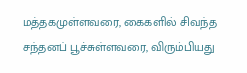மத்தகமுள்ளவரை, கைகளில் சிவந்த சந்தனப் பூச்சுள்ளவரை, விரும்பியது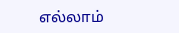எல்லாம்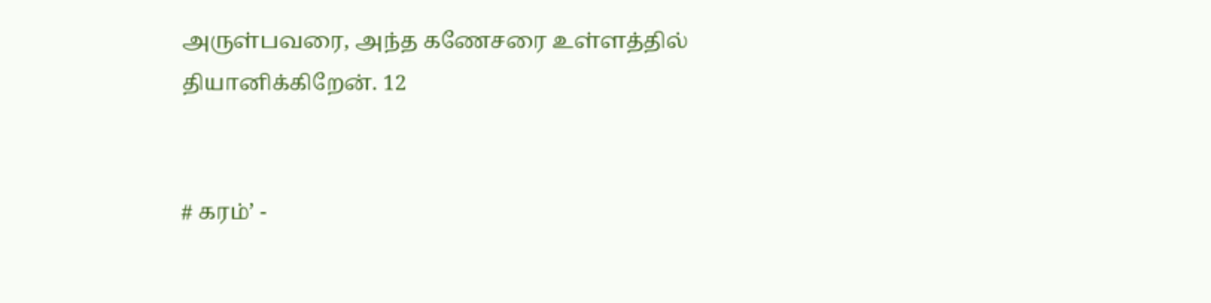அருள்பவரை, அந்த கணேசரை உள்ளத்தில் தியானிக்கிறேன். 12


# கரம்ʼ -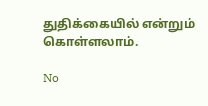துதிக்கையில் என்றும் கொள்ளலாம்.

No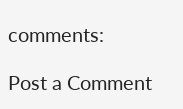comments:

Post a Comment